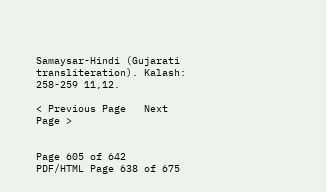Samaysar-Hindi (Gujarati transliteration). Kalash: 258-259 11,12.

< Previous Page   Next Page >


Page 605 of 642
PDF/HTML Page 638 of 675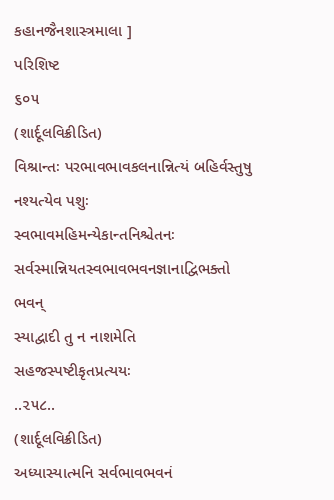કહાનજૈનશાસ્ત્રમાલા ]
પરિશિષ્ટ
૬૦૫
(શાર્દૂલવિક્રીડિત)
વિશ્રાન્તઃ પરભાવભાવકલનાન્નિત્યં બહિર્વસ્તુષુ
નશ્યત્યેવ પશુઃ સ્વભાવમહિમન્યેકાન્તનિશ્ચેતનઃ
સર્વસ્માન્નિયતસ્વભાવભવનજ્ઞાનાદ્વિભક્તો ભવન્
સ્યાદ્વાદી તુ ન નાશમેતિ સહજસ્પષ્ટીકૃતપ્રત્યયઃ
..૨૫૮..
(શાર્દૂલવિક્રીડિત)
અધ્યાસ્યાત્મનિ સર્વભાવભવનં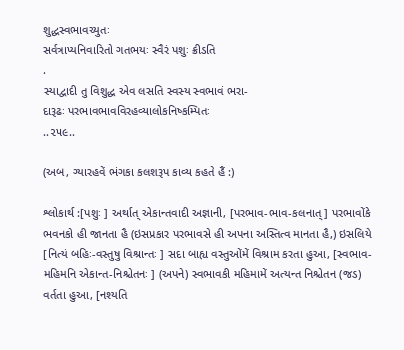શુદ્ધસ્વભાવચ્યુતઃ
સર્વત્રાપ્યનિવારિતો ગતભયઃ સ્વૈરં પશુઃ ક્રીડતિ
.
સ્યાદ્વાદી તુ વિશુદ્ધ એવ લસતિ સ્વસ્ય સ્વભાવં ભરા-
દારૂઢઃ પરભાવભાવવિરહવ્યાલોકનિષ્કમ્પિતઃ
..૨૫૯..

(અબ, ગ્યારહવેં ભંગકા કલશરૂપ કાવ્ય કહતે હૈં :)

શ્લોકાર્થ :[પશુઃ ] અર્થાત્ એકાન્તવાદી અજ્ઞાની, [પરભાવ-ભાવ-કલનાત્ ] પરભાવોંકે ભવનકો હી જાનતા હૈ (ઇસપ્રકાર પરભાવસે હી અપના અસ્તિત્વ માનતા હૈ,) ઇસલિયે [નિત્યં બહિઃ-વસ્તુષુ વિશ્રાન્તઃ ] સદા બાહ્ય વસ્તુઓંમેં વિશ્રામ કરતા હુઆ, [સ્વભાવ- મહિમનિ એકાન્ત-નિશ્ચેતનઃ ] (અપને) સ્વભાવકી મહિમામેં અત્યન્ત નિશ્ચેતન (જડ) વર્તતા હુઆ, [નશ્યતિ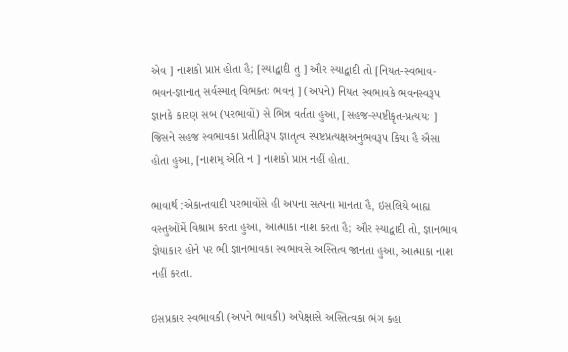એવ ] નાશકો પ્રાપ્ત હોતા હૈ; [સ્યાદ્વાદી તુ ] ઔર સ્યાદ્વાદી તો [નિયત-સ્વભાવ- ભવન-જ્ઞાનાત્ સર્વસ્માત્ વિભક્તઃ ભવન્ ] (અપને) નિયત સ્વભાવકે ભવનસ્વરૂપ જ્ઞાનકે કારણ સબ (પરભાવોં) સે ભિન્ન વર્તતા હુઆ, [સહજ-સ્પષ્ટીકૃત-પ્રત્યયઃ ] જિસને સહજ સ્વભાવકા પ્રતીતિરૂપ જ્ઞાતૃત્વ સ્પષ્ટપ્રત્યક્ષઅનુભવરૂપ કિયા હૈ ઐસા હોતા હુઆ, [નાશમ્ એતિ ન ] નાશકો પ્રાપ્ત નહીં હોતા.

ભાવાર્થ :એકાન્તવાદી પરભાવોંસે હી અપના સત્પના માનતા હૈ, ઇસલિયે બાહ્ય વસ્તુઓંમેં વિશ્રામ કરતા હુઆ, આત્માકા નાશ કરતા હૈ; ઔર સ્યાદ્વાદી તો, જ્ઞાનભાવ જ્ઞેયાકાર હોને પર ભી જ્ઞાનભાવકા સ્વભાવસે અસ્તિત્વ જાનતા હુઆ, આત્માકા નાશ નહીં કરતા.

ઇસપ્રકાર સ્વભાવકી (અપને ભાવકી) અપેક્ષાસે અસ્તિત્વકા ભંગ કહા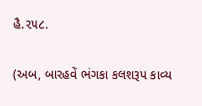હૈ.૨૫૮.

(અબ, બારહવેં ભંગકા કલશરૂપ કાવ્ય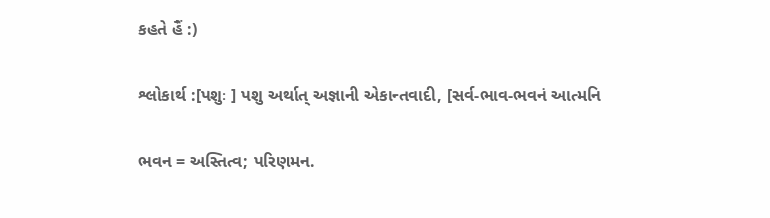કહતે હૈં :)

શ્લોકાર્થ :[પશુઃ ] પશુ અર્થાત્ અજ્ઞાની એકાન્તવાદી, [સર્વ-ભાવ-ભવનં આત્મનિ

ભવન = અસ્તિત્વ; પરિણમન.